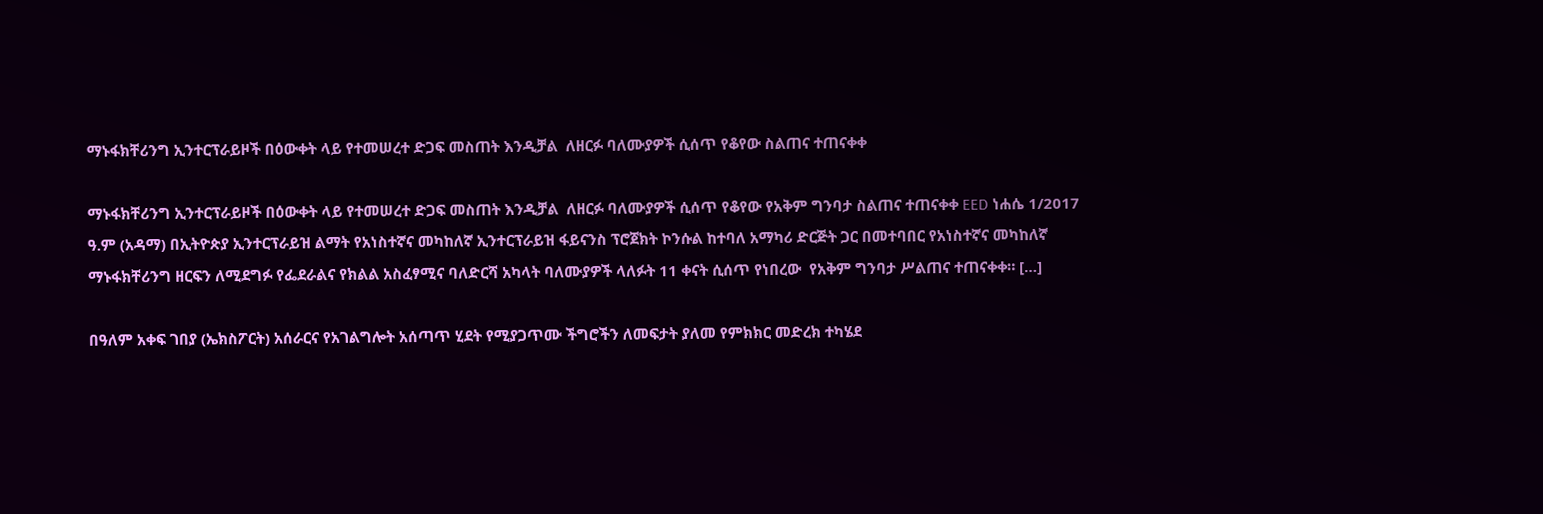ማኑፋክቸሪንግ ኢንተርፕራይዞች በዕውቀት ላይ የተመሠረተ ድጋፍ መስጠት እንዲቻል  ለዘርፉ ባለሙያዎች ሲሰጥ የቆየው ስልጠና ተጠናቀቀ

ማኑፋክቸሪንግ ኢንተርፕራይዞች በዕውቀት ላይ የተመሠረተ ድጋፍ መስጠት እንዲቻል  ለዘርፉ ባለሙያዎች ሲሰጥ የቆየው የአቅም ግንባታ ስልጠና ተጠናቀቀ EED ነሐሴ 1/2017 ዓ.ም (አዳማ) በኢትዮጵያ ኢንተርፕራይዝ ልማት የአነስተኛና መካከለኛ ኢንተርፕራይዝ ፋይናንስ ፕሮጀክት ኮንሱል ከተባለ አማካሪ ድርጅት ጋር በመተባበር የአነስተኛና መካከለኛ ማኑፋክቸሪንግ ዘርፍን ለሚደግፉ የፌደራልና የክልል አስፈፃሚና ባለድርሻ አካላት ባለሙያዎች ላለፉት 11 ቀናት ሲሰጥ የነበረው  የአቅም ግንባታ ሥልጠና ተጠናቀቀ። […]

በዓለም አቀፍ ገበያ (ኤክስፖርት) አሰራርና የአገልግሎት አሰጣጥ ሂደት የሚያጋጥሙ ችግሮችን ለመፍታት ያለመ የምክክር መድረክ ተካሄደ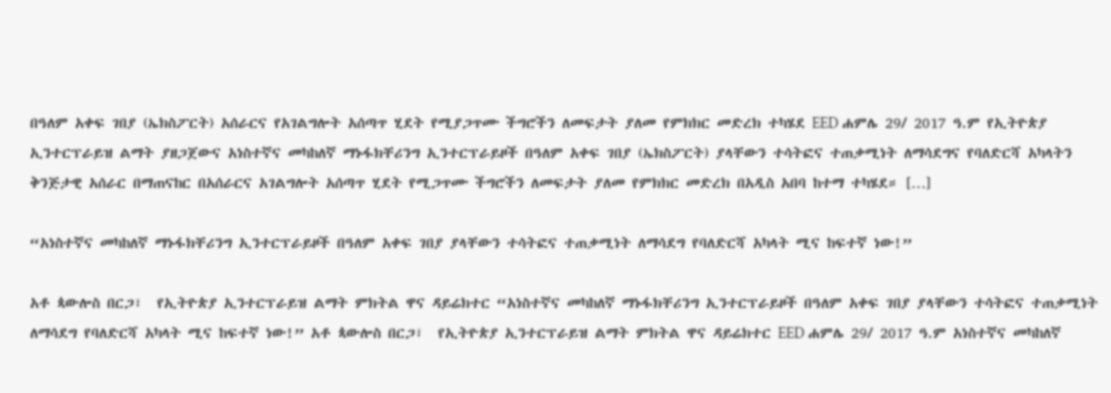በዓለም አቀፍ ገበያ (ኤክስፖርት) አሰራርና የአገልግሎት አሰጣጥ ሂደት የሚያጋጥሙ ችግሮችን ለመፍታት ያለመ የምክክር መድረክ ተካሄደ EED ሐምሌ 29/ 2017 ዓ.ም የኢትዮጵያ ኢንተርፕራይዝ ልማት ያዘጋጀውና አነስተኛና መካከለኛ ማኑፋክቸሪንግ ኢንተርፕራይዞች በዓለም አቀፍ ገበያ (ኤክስፖርት) ያላቸውን ተሳትፎና ተጠቃሚነት ለማሳደግና የባለድርሻ አካላትን ቅንጅታዊ አሰራር በማጠናከር በአሰራርና አገልግሎት አሰጣጥ ሂደት የሚጋጥሙ ችግሮችን ለመፍታት ያለመ የምክክር መድረክ በአዲስ አበባ ከተማ ተካሄደ። […]

“አነስተኛና መካከለኛ ማኑፋክቸሪንግ ኢንተርፕራይዞች በዓለም አቀፍ ገበያ ያላቸውን ተሳትፎና ተጠቃሚነት ለማሳደግ የባለድርሻ አካላት ሚና ከፍተኛ ነው!”

አቶ ጳውሎስ በርጋ፣  የኢትዮጵያ ኢንተርፕራይዝ ልማት ምክትል ዋና ዳይሬክተር “አነስተኛና መካከለኛ ማኑፋክቸሪንግ ኢንተርፕራይዞች በዓለም አቀፍ ገበያ ያላቸውን ተሳትፎና ተጠቃሚነት ለማሳደግ የባለድርሻ አካላት ሚና ከፍተኛ ነው!” አቶ ጳውሎስ በርጋ፣  የኢትዮጵያ ኢንተርፕራይዝ ልማት ምክትል ዋና ዳይሬክተር EED ሐምሌ 29/ 2017 ዓ.ም አነስተኛና መካከለኛ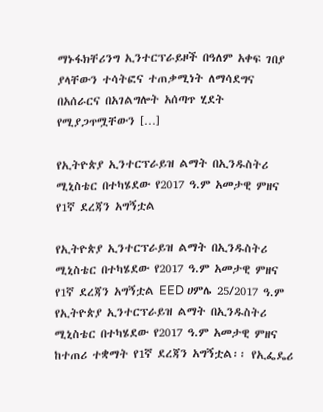ማኑፋክቸሪንግ ኢንተርፕራይዞች በዓለም አቀፍ ገበያ ያላቸውን ተሳትፎና ተጠቃሚነት ለማሳደግና በአሰራርና በአገልግሎት አሰጣጥ ሂደት የሚያጋጥሟቸውን […]

የኢትዮጵያ ኢንተርፕራይዝ ልማት በኢንዱስትሪ ሚኒስቴር በተካሄደው የ2017 ዓ.ም አመታዊ ምዘና የ1ኛ ደረጃን አግኝቷል

የኢትዮጵያ ኢንተርፕራይዝ ልማት በኢንዱስትሪ ሚኒስቴር በተካሄደው የ2017 ዓ.ም አመታዊ ምዘና የ1ኛ ደረጃን አግኝቷል EED ሀምሌ 25/2017 ዓ.ም የኢትዮጵያ ኢንተርፕራይዝ ልማት በኢንዱስትሪ ሚኒስቴር በተካሄደው የ2017 ዓ.ም አመታዊ ምዘና ከተጠሪ ተቋማት የ1ኛ ደረጃን አግኝቷል፡፡ የኢፌዴሪ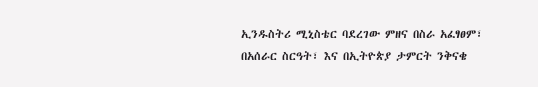ኢንዱስትሪ ሚኒስቴር ባደረገው ምዘና በስራ አፈፃፀም፣ በአሰራር ስርዓት፣ እና በኢትዮጵያ ታምርት ንቅናቄ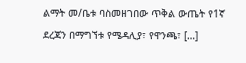ልማት መ/ቤቱ ባስመዘገበው ጥቅል ውጤት የ1ኛ ደረጃን በማግኘቱ የሜዳሊያ፣ የዋንጫ፣ […]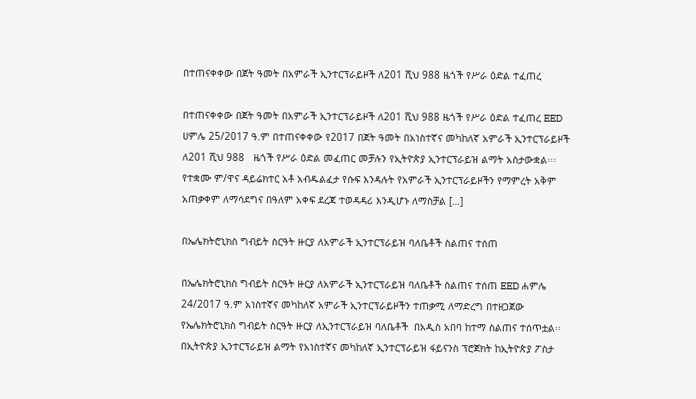በተጠናቀቀው በጀት ዓመት በአምራች ኢንተርፕራይዞች ለ201 ሺህ 988 ዜጎች የሥራ ዕድል ተፈጠረ

በተጠናቀቀው በጀት ዓመት በአምራች ኢንተርፕራይዞች ለ201 ሺህ 988 ዜጎች የሥራ ዕድል ተፈጠረ EED ሀምሌ 25/2017 ዓ.ም በተጠናቀቀው የ2017 በጀት ዓመት በአነስተኛና መካከለኛ አምራች ኢንተርፕራይዞች ለ201 ሺህ 988   ዜጎች የሥራ ዕድል መፈጠር መቻሉን የኢትዮጵያ ኢንተርፕራይዝ ልማት አስታውቋል፡፡፡ የተቋሙ ም/ዋና ዳይሬክተር አቶ አብዱልፈታ የሱፍ እንዳሉት የአምራች ኢንተርፕራይዞችን የማምረት አቅም አጠቃቀም ለማሳደግና በዓለም አቀፍ ደረጃ ተወዳዳሪ እንዲሆኑ ለማስቻል […]

በኤሌክትሮኒክስ ግብይት ስርዓት ዙርያ ለአምራች ኢንተርፕራይዝ ባለቤቶች ስልጠና ተሰጠ

በኤሌክትሮኒክስ ግብይት ስርዓት ዙርያ ለአምራች ኢንተርፕራይዝ ባለቤቶች ስልጠና ተሰጠ EED ሐምሌ 24/2017 ዓ.ም አነስተኛና መካከለኛ አምራች ኢንተርፕራይዞችን ተጠቃሚ ለማድረግ በተዘጋጀው የኤሌክትሮኒክስ ግብይት ስርዓት ዙርያ ለኢንተርፕራይዝ ባለቤቶች  በአዲስ አበባ ከተማ ስልጠና ተሰጥቷል፡፡ በኢትዮጵያ ኢንተርፕራይዝ ልማት የአነስተኛና መካከለኛ ኢንተርፕራይዝ ፋይናንስ ፕሮጀክት ከኢትዮጵያ ፖስታ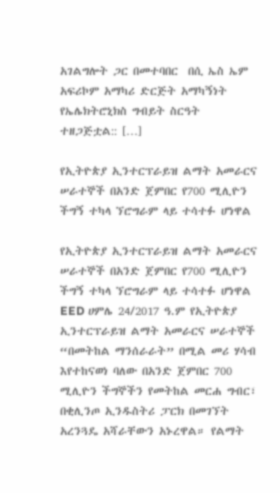አገልግሎት ጋር በመተባበር  በሲ ኤስ ኤም አፍሪኮም አማካሪ ድርጅት አማካኝነት የኤሌክትሮኒክስ ግብይት ስርዓት ተዘጋጅቷል:: […]

የኢትዮጵያ ኢንተርፕራይዝ ልማት አመራርና ሠራተኞች በአንድ ጀምበር የ700 ሚሊዮን ችግኝ ተካላ ኘሮግራም ላይ ተሳተፉ ሆነዋል

የኢትዮጵያ ኢንተርፕራይዝ ልማት አመራርና ሠራተኞች በአንድ ጀምበር የ700 ሚሊዮን ችግኝ ተካላ ኘሮግራም ላይ ተሳተፉ ሆነዋል EED ሀምሌ 24/2017 ዓ.ም የኢትዮጵያ ኢንተርፕራይዝ ልማት አመራርና ሠራተኞች “በመትከል ማንሰራራት” በሚል መሪ ሃሳብ እየተከናወነ ባለው በአንድ ጀምበር 700 ሚሊዮን ችግኞችን የመትከል መርሐ ግብር፣  በቂሊንጦ ኢንዱስትሪ ፓርክ በመገኘት አረንጓዴ አሻራቸውን አኑረዋል። የልማት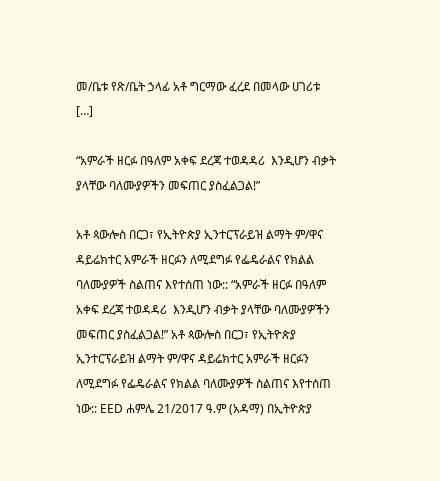መ/ቤቱ የጽ/ቤት ኃላፊ አቶ ግርማው ፈረደ በመላው ሀገሪቱ […]

“አምራች ዘርፉ በዓለም አቀፍ ደረጃ ተወዳዳሪ  እንዲሆን ብቃት ያላቸው ባለሙያዎችን መፍጠር ያስፈልጋል!”

አቶ ጳውሎስ በርጋ፣ የኢትዮጵያ ኢንተርፕራይዝ ልማት ም/ዋና ዳይሬክተር አምራች ዘርፉን ለሚደግፉ የፌዴራልና የክልል ባለሙያዎች ስልጠና እየተሰጠ ነው:: “አምራች ዘርፉ በዓለም አቀፍ ደረጃ ተወዳዳሪ  እንዲሆን ብቃት ያላቸው ባለሙያዎችን መፍጠር ያስፈልጋል!” አቶ ጳውሎስ በርጋ፣ የኢትዮጵያ ኢንተርፕራይዝ ልማት ም/ዋና ዳይሬክተር አምራች ዘርፉን ለሚደግፉ የፌዴራልና የክልል ባለሙያዎች ስልጠና እየተሰጠ ነው:: EED ሐምሌ 21/2017 ዓ.ም (አዳማ) በኢትዮጵያ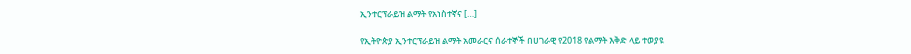ኢንተርፕራይዝ ልማት የአነስተኛና […]

የኢትዮጵያ ኢንተርፕራይዝ ልማት አመራርና ሰራተኞች በሀገራዊ የ2018 የልማት እቅድ ላይ ተወያዩ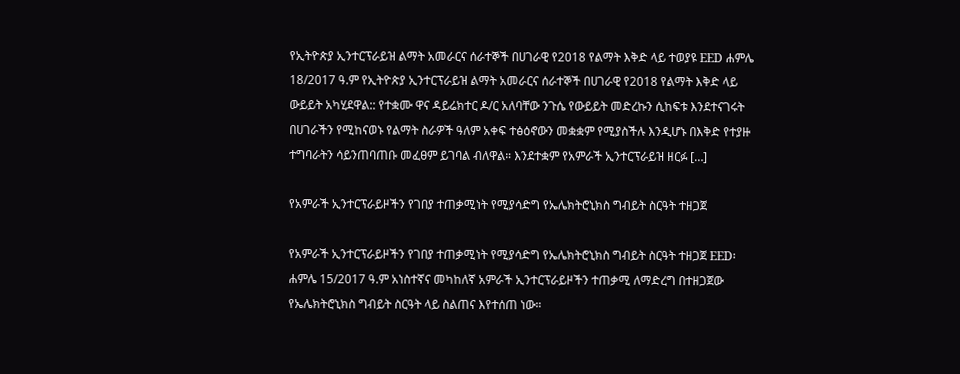የኢትዮጵያ ኢንተርፕራይዝ ልማት አመራርና ሰራተኞች በሀገራዊ የ2018 የልማት እቅድ ላይ ተወያዩ EED ሐምሌ 18/2017 ዓ.ም የኢትዮጵያ ኢንተርፕራይዝ ልማት አመራርና ሰራተኞች በሀገራዊ የ2018 የልማት እቅድ ላይ ውይይት አካሂደዋል:: የተቋሙ ዋና ዳይሬክተር ዶ/ር አለባቸው ንጉሴ የውይይት መድረኩን ሲከፍቱ እንደተናገሩት  በሀገራችን የሚከናወኑ የልማት ስራዎች ዓለም አቀፍ ተፅዕኖውን መቋቋም የሚያስችሉ እንዲሆኑ በእቅድ የተያዙ ተግባራትን ሳይንጠባጠቡ መፈፀም ይገባል ብለዋል። እንደተቋም የአምራች ኢንተርፕራይዝ ዘርፉ […]

የአምራች ኢንተርፕራይዞችን የገበያ ተጠቃሚነት የሚያሳድግ የኤሌክትሮኒክስ ግብይት ስርዓት ተዘጋጀ

የአምራች ኢንተርፕራይዞችን የገበያ ተጠቃሚነት የሚያሳድግ የኤሌክትሮኒክስ ግብይት ስርዓት ተዘጋጀ EED፡ ሐምሌ 15/2017 ዓ.ም አነስተኛና መካከለኛ አምራች ኢንተርፕራይዞችን ተጠቃሚ ለማድረግ በተዘጋጀው የኤሌክትሮኒክስ ግብይት ስርዓት ላይ ስልጠና እየተሰጠ ነው።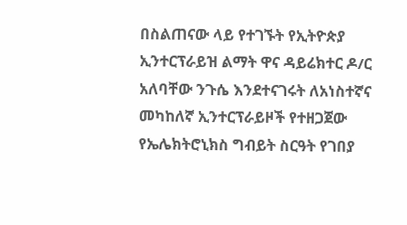በስልጠናው ላይ የተገኙት የኢትዮጵያ ኢንተርፕራይዝ ልማት ዋና ዳይሬክተር ዶ/ር አለባቸው ንጉሴ እንደተናገሩት ለአነስተኛና መካከለኛ ኢንተርፕራይዞች የተዘጋጀው የኤሌክትሮኒክስ ግብይት ስርዓት የገበያ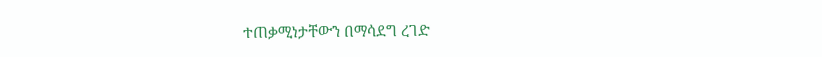ተጠቃሚነታቸውን በማሳደግ ረገድ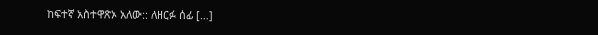ከፍተኛ አስተዋጽኦ አለው:: ለዘርፉ ሰፊ […]